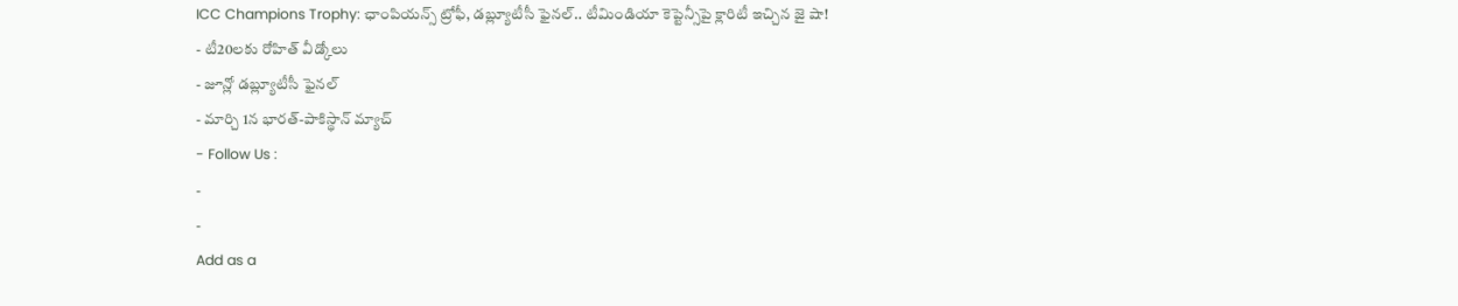ICC Champions Trophy: ఛాంపియన్స్ ట్రోఫీ, డబ్ల్యూటీసీ ఫైనల్.. టీమిండియా కెప్టెన్సీపై క్లారిటీ ఇచ్చిన జై షా!
- టీ20లకు రోహిత్ వీడ్కోలు
- జూన్లో డబ్ల్యూటీసీ ఫైనల్
- మార్చి 1న భారత్-పాకిస్థాన్ మ్యాచ్
- Follow Us :
-
-
Add as a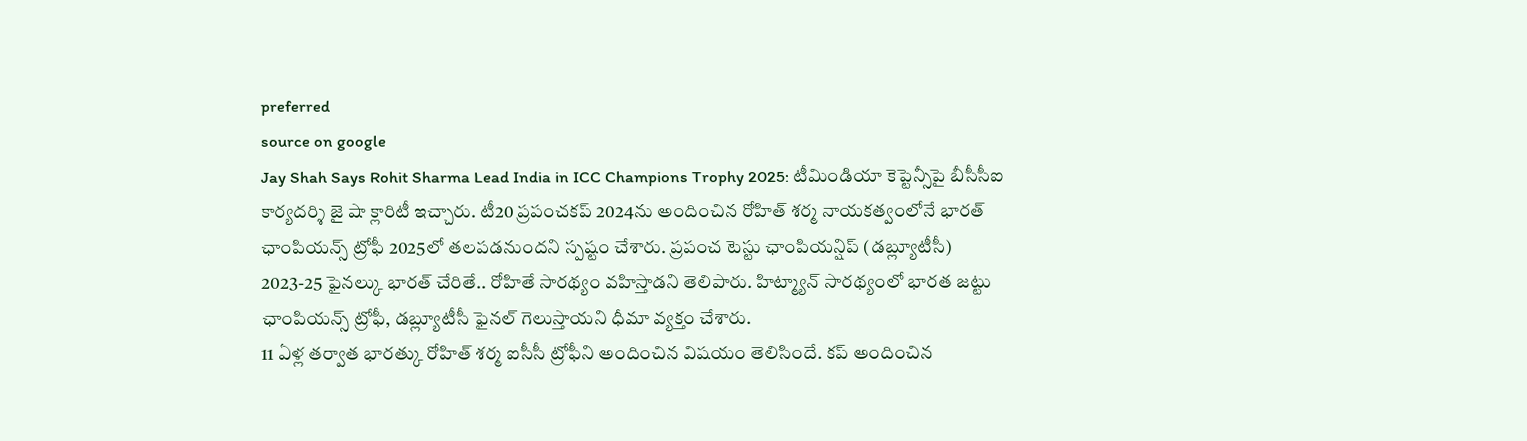preferred
source on google
Jay Shah Says Rohit Sharma Lead India in ICC Champions Trophy 2025: టీమిండియా కెప్టెన్సీపై బీసీసీఐ కార్యదర్శి జై షా క్లారిటీ ఇచ్చారు. టీ20 ప్రపంచకప్ 2024ను అందించిన రోహిత్ శర్మ నాయకత్వంలోనే భారత్ ఛాంపియన్స్ ట్రోఫీ 2025లో తలపడనుందని స్పష్టం చేశారు. ప్రపంచ టెస్టు ఛాంపియన్షిప్ (డబ్ల్యూటీసీ) 2023-25 ఫైనల్కు భారత్ చేరితే.. రోహితే సారథ్యం వహిస్తాడని తెలిపారు. హిట్మ్యాన్ సారథ్యంలో భారత జట్టు ఛాంపియన్స్ ట్రోఫీ, డబ్ల్యూటీసీ ఫైనల్ గెలుస్తాయని ధీమా వ్యక్తం చేశారు.
11 ఏళ్ల తర్వాత భారత్కు రోహిత్ శర్మ ఐసీసీ ట్రోఫీని అందించిన విషయం తెలిసిందే. కప్ అందించిన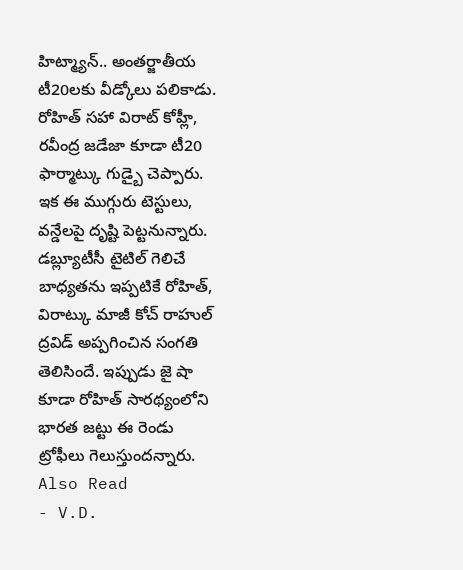హిట్మ్యాన్.. అంతర్జాతీయ టీ20లకు వీడ్కోలు పలికాడు. రోహిత్ సహా విరాట్ కోహ్లీ, రవీంద్ర జడేజా కూడా టీ20 ఫార్మాట్కు గుడ్బై చెప్పారు. ఇక ఈ ముగ్గురు టెస్టులు, వన్డేలపై దృష్టి పెట్టనున్నారు. డబ్ల్యూటీసీ టైటిల్ గెలిచే బాధ్యతను ఇప్పటికే రోహిత్, విరాట్కు మాజీ కోచ్ రాహుల్ ద్రవిడ్ అప్పగించిన సంగతి తెలిసిందే. ఇప్పుడు జై షా కూడా రోహిత్ సారథ్యంలోని భారత జట్టు ఈ రెండు ట్రోఫీలు గెలుస్తుందన్నారు.
Also Read
- V.D.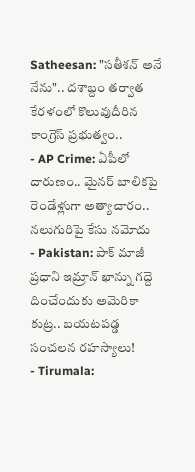Satheesan: "సతీశన్ అనే నేను".. దశాబ్దం తర్వాత కేరళంలో కొలువుదీరిన కాంగ్రెస్ ప్రభుత్వం..
- AP Crime: ఏపీలో దారుణం.. మైనర్ బాలికపై రెండేళ్లుగా అత్యాచారం.. నలుగురిపై కేసు నమోదు
- Pakistan: పాక్ మాజీ ప్రధాని ఇమ్రాన్ ఖాన్ను గద్దె దించేందుకు అమెరికా కుట్ర.. బయటపడ్డ సంచలన రహస్యాలు!
- Tirumala: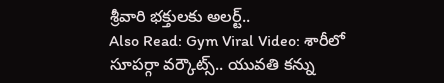శ్రీవారి భక్తులకు అలర్ట్..
Also Read: Gym Viral Video: శారీలో సూపర్గా వర్కౌట్స్.. యువతి కన్ను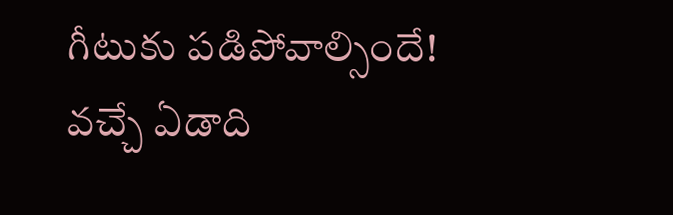గీటుకు పడిపోవాల్సిందే!
వచ్చే ఏడాది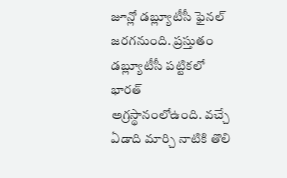జూన్లో డబ్ల్యూటీసీ ఫైనల్ జరగనుంది. ప్రస్తుతం డబ్ల్యూటీసీ పట్టికలో భారత్ అగ్రస్థానంలోఉంది. వచ్చే ఏడాది మార్చి నాటికి తొలి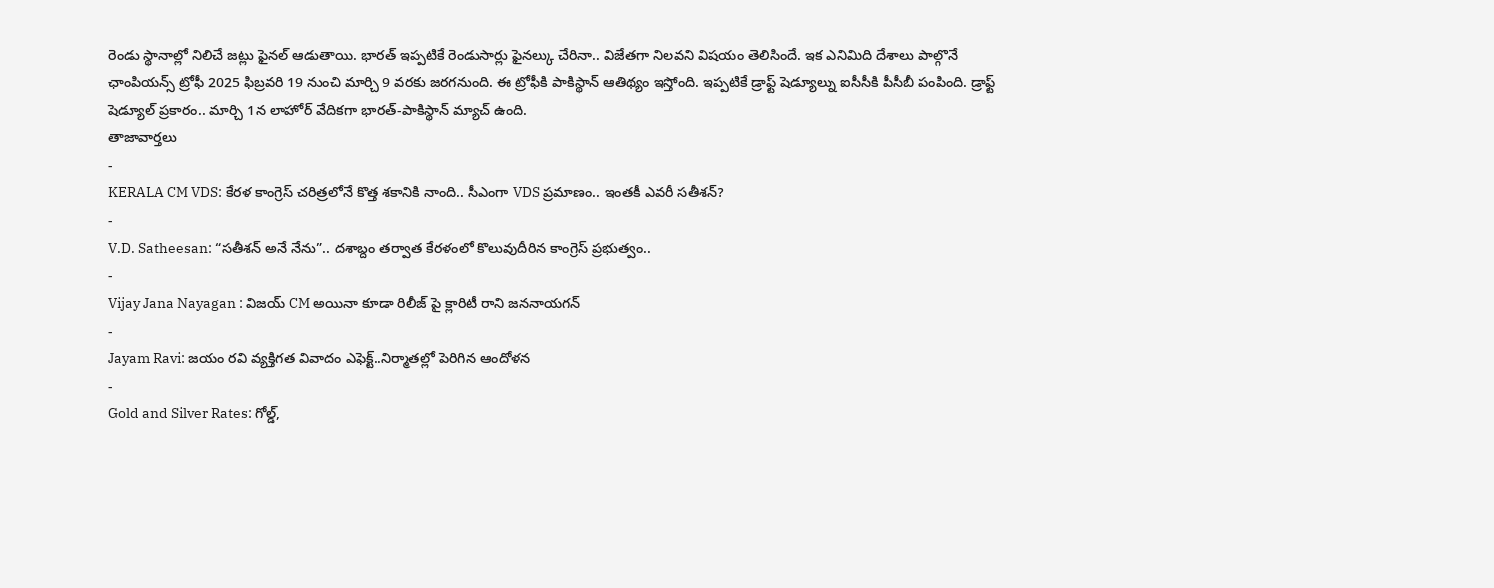రెండు స్థానాల్లో నిలిచే జట్లు ఫైనల్ ఆడుతాయి. భారత్ ఇప్పటికే రెండుసార్లు ఫైనల్కు చేరినా.. విజేతగా నిలవని విషయం తెలిసిందే. ఇక ఎనిమిది దేశాలు పాల్గొనే ఛాంపియన్స్ ట్రోఫీ 2025 ఫిబ్రవరి 19 నుంచి మార్చి 9 వరకు జరగనుంది. ఈ ట్రోఫీకి పాకిస్థాన్ ఆతిథ్యం ఇస్తోంది. ఇప్పటికే డ్రాఫ్ట్ షెడ్యూల్ను ఐసీసీకి పీసీబీ పంపింది. డ్రాఫ్ట్ షెడ్యూల్ ప్రకారం.. మార్చి 1న లాహోర్ వేదికగా భారత్-పాకిస్థాన్ మ్యాచ్ ఉంది.
తాజావార్తలు
-
KERALA CM VDS: కేరళ కాంగ్రెస్ చరిత్రలోనే కొత్త శకానికి నాంది.. సీఎంగా VDS ప్రమాణం.. ఇంతకీ ఎవరీ సతీశన్?
-
V.D. Satheesan: “సతీశన్ అనే నేను”.. దశాబ్దం తర్వాత కేరళంలో కొలువుదీరిన కాంగ్రెస్ ప్రభుత్వం..
-
Vijay Jana Nayagan : విజయ్ CM అయినా కూడా రిలీజ్ పై క్లారిటీ రాని జననాయగన్
-
Jayam Ravi: జయం రవి వ్యక్తిగత వివాదం ఎఫెక్ట్..నిర్మాతల్లో పెరిగిన ఆందోళన
-
Gold and Silver Rates: గోల్డ్,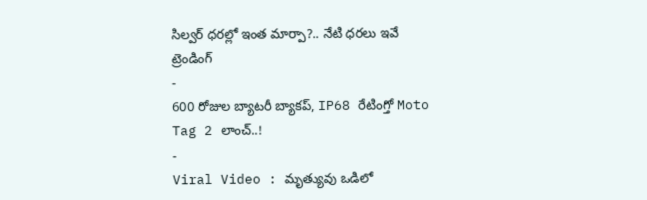సిల్వర్ ధరల్లో ఇంత మార్పా?.. నేటి ధరలు ఇవే
ట్రెండింగ్
-
600 రోజుల బ్యాటరీ బ్యాకప్, IP68 రేటింగ్తో Moto Tag 2 లాంచ్..!
-
Viral Video : మృత్యువు ఒడిలో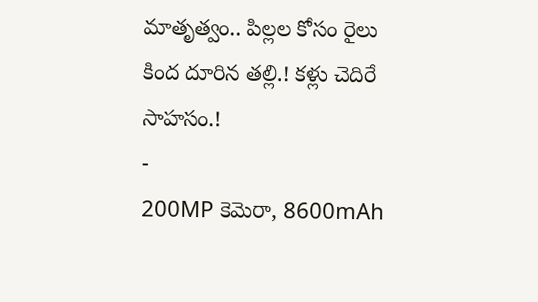మాతృత్వం.. పిల్లల కోసం రైలు కింద దూరిన తల్లి.! కళ్లు చెదిరే సాహసం.!
-
200MP కెమెరా, 8600mAh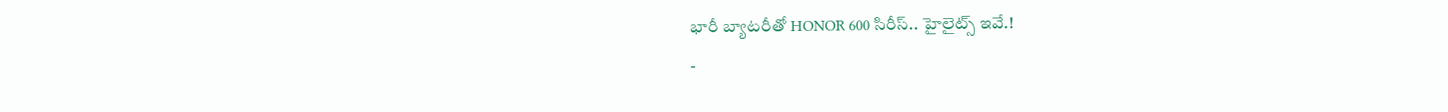భారీ బ్యాటరీతో HONOR 600 సిరీస్.. హైలైట్స్ ఇవే.!
-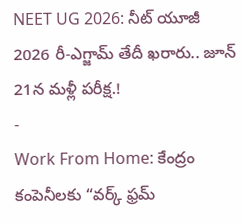NEET UG 2026: నీట్ యూజీ 2026 రీ-ఎగ్జామ్ తేదీ ఖరారు.. జూన్ 21న మళ్లీ పరీక్ష.!
-
Work From Home: కేంద్రం కంపెనీలకు “వర్క్ ఫ్రమ్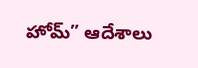హోమ్” ఆదేశాలు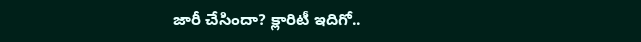జారీ చేసిందా? క్లారిటీ ఇదిగో..